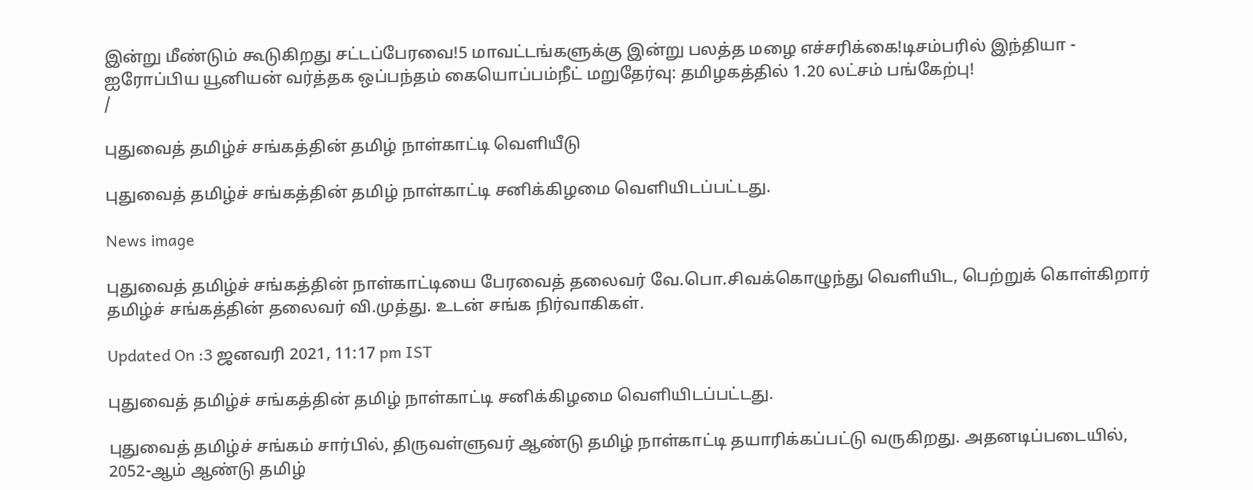இன்று மீண்டும் கூடுகிறது சட்டப்பேரவை!5 மாவட்டங்களுக்கு இன்று பலத்த மழை எச்சரிக்கை!டிசம்பரில் இந்தியா - ஐரோப்பிய யூனியன் வர்த்தக ஒப்பந்தம் கையொப்பம்நீட் மறுதேர்வு: தமிழகத்தில் 1.20 லட்சம் பங்கேற்பு!
/

புதுவைத் தமிழ்ச் சங்கத்தின் தமிழ் நாள்காட்டி வெளியீடு

புதுவைத் தமிழ்ச் சங்கத்தின் தமிழ் நாள்காட்டி சனிக்கிழமை வெளியிடப்பட்டது.

News image

புதுவைத் தமிழ்ச் சங்கத்தின் நாள்காட்டியை பேரவைத் தலைவர் வே.பொ.சிவக்கொழுந்து வெளியிட, பெற்றுக் கொள்கிறார் தமிழ்ச் சங்கத்தின் தலைவர் வி.முத்து. உடன் சங்க நிர்வாகிகள்.

Updated On :3 ஜனவரி 2021, 11:17 pm IST

புதுவைத் தமிழ்ச் சங்கத்தின் தமிழ் நாள்காட்டி சனிக்கிழமை வெளியிடப்பட்டது.

புதுவைத் தமிழ்ச் சங்கம் சார்பில், திருவள்ளுவர் ஆண்டு தமிழ் நாள்காட்டி தயாரிக்கப்பட்டு வருகிறது. அதனடிப்படையில், 2052-ஆம் ஆண்டு தமிழ்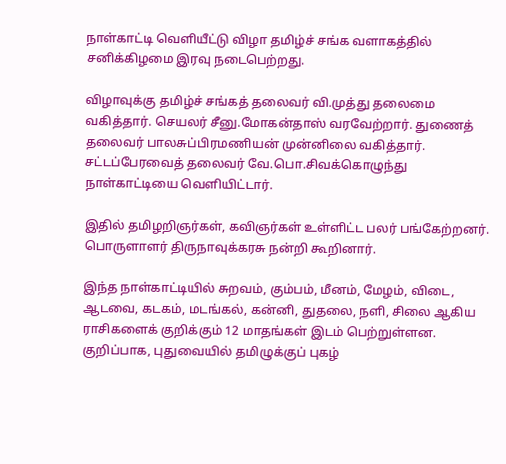நாள்காட்டி வெளியீட்டு விழா தமிழ்ச் சங்க வளாகத்தில் சனிக்கிழமை இரவு நடைபெற்றது.

விழாவுக்கு தமிழ்ச் சங்கத் தலைவர் வி.முத்து தலைமை வகித்தார். செயலர் சீனு.மோகன்தாஸ் வரவேற்றார். துணைத் தலைவர் பாலசுப்பிரமணியன் முன்னிலை வகித்தார். சட்டப்பேரவைத் தலைவர் வே.பொ.சிவக்கொழுந்து நாள்காட்டியை வெளியிட்டார்.

இதில் தமிழறிஞர்கள், கவிஞர்கள் உள்ளிட்ட பலர் பங்கேற்றனர். பொருளாளர் திருநாவுக்கரசு நன்றி கூறினார்.

இந்த நாள்காட்டியில் சுறவம், கும்பம், மீனம், மேழம், விடை, ஆடவை, கடகம், மடங்கல், கன்னி, துதலை, நளி, சிலை ஆகிய ராசிகளைக் குறிக்கும் 12 மாதங்கள் இடம் பெற்றுள்ளன. குறிப்பாக, புதுவையில் தமிழுக்குப் புகழ்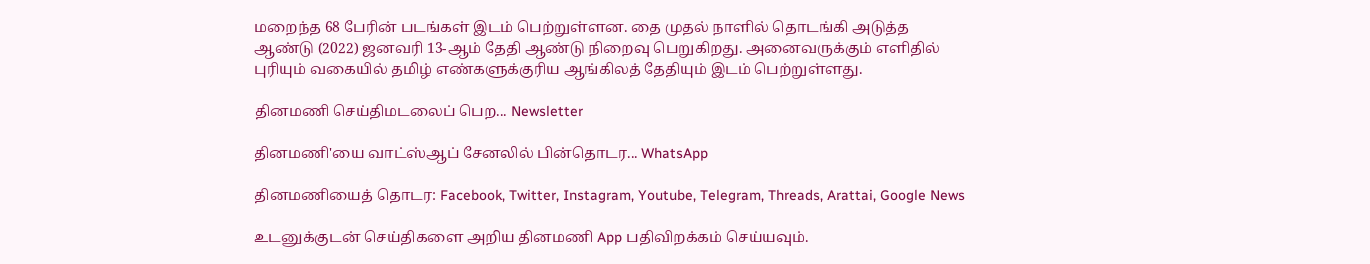மறைந்த 68 பேரின் படங்கள் இடம் பெற்றுள்ளன. தை முதல் நாளில் தொடங்கி அடுத்த ஆண்டு (2022) ஜனவரி 13-ஆம் தேதி ஆண்டு நிறைவு பெறுகிறது. அனைவருக்கும் எளிதில் புரியும் வகையில் தமிழ் எண்களுக்குரிய ஆங்கிலத் தேதியும் இடம் பெற்றுள்ளது.

தினமணி செய்திமடலைப் பெற... Newsletter

தினமணி'யை வாட்ஸ்ஆப் சேனலில் பின்தொடர... WhatsApp

தினமணியைத் தொடர: Facebook, Twitter, Instagram, Youtube, Telegram, Threads, Arattai, Google News

உடனுக்குடன் செய்திகளை அறிய தினமணி App பதிவிறக்கம் செய்யவும்.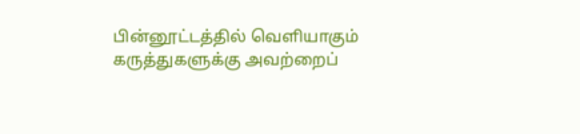பின்னூட்டத்தில் வெளியாகும் கருத்துகளுக்கு அவற்றைப்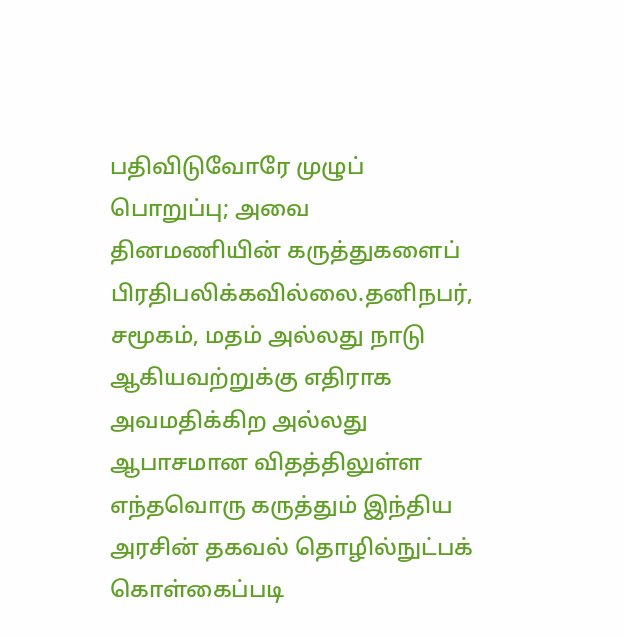பதிவிடுவோரே முழுப் பொறுப்பு; அவை தினமணியின் கருத்துகளைப் பிரதிபலிக்கவில்லை.தனிநபர், சமூகம், மதம் அல்லது நாடு ஆகியவற்றுக்கு எதிராக அவமதிக்கிற அல்லது ஆபாசமான விதத்திலுள்ள எந்தவொரு கருத்தும் இந்திய அரசின் தகவல் தொழில்நுட்பக் கொள்கைப்படி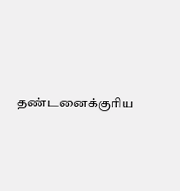தண்டனைக்குரிய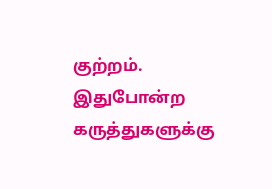குற்றம். இதுபோன்ற கருத்துகளுக்கு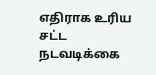எதிராக உரிய சட்ட நடவடிக்கை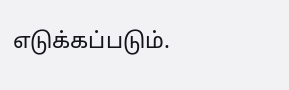எடுக்கப்படும்.